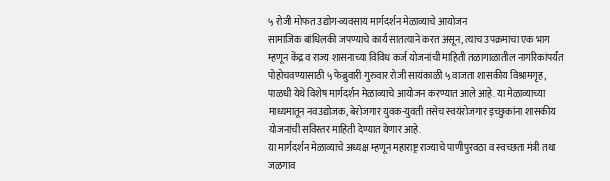५ रोजी मोफत उद्योग-व्यवसाय मार्गदर्शन मेळाव्याचे आयोजन
सामाजिक बांधिलकी जपण्याचे कार्य सातत्याने करत असून, त्याच उपक्रमाचा एक भाग म्हणून केंद्र व राज्य शासनाच्या विविध कर्ज योजनांची माहिती तळागाळातील नागरिकांपर्यंत पोहोचवण्यासाठी ५ फेब्रुवारी गुरुवार रोजी सायंकाळी ५ वाजता शासकीय विश्रामगृह, पाळधी येथे विशेष मार्गदर्शन मेळाव्याचे आयोजन करण्यात आले आहे. या मेळाव्याच्या माध्यमातून नवउद्योजक, बेरोजगार युवक-युवती तसेच स्वयंरोजगार इच्छुकांना शासकीय योजनांची सविस्तर माहिती देण्यात येणार आहे.
या मार्गदर्शन मेळाव्याचे अध्यक्ष म्हणून महाराष्ट्र राज्याचे पाणीपुरवठा व स्वच्छता मंत्री तथा जळगाव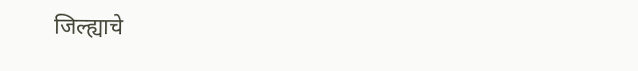जिल्ह्याचे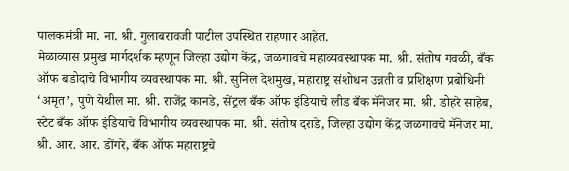पालकमंत्री मा. ना. श्री. गुलाबरावजी पाटील उपस्थित राहणार आहेत.
मेळाव्यास प्रमुख मार्गदर्शक म्हणून जिल्हा उद्योग केंद्र, जळगावचे महाव्यवस्थापक मा. श्री. संतोष गवळी, बँक ऑफ बडोदाचे विभागीय व्यवस्थापक मा. श्री. सुनिल देशमुख, महाराष्ट्र संशोधन उन्नती व प्रशिक्षण प्रबोधिनी ‘अमृत’, पुणे येथील मा. श्री. राजेंद्र कानडे, सेंट्रल बँक ऑफ इंडियाचे लीड बँक मॅनेजर मा. श्री. डोहरे साहेब, स्टेट बँक ऑफ इंडियाचे विभागीय व्यवस्थापक मा. श्री. संतोष दराडे, जिल्हा उद्योग केंद्र जळगावचे मॅनेजर मा. श्री. आर. आर. डोंगरे, बँक ऑफ महाराष्ट्रचे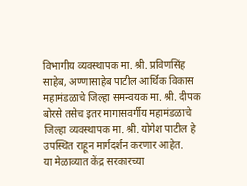विभागीय व्यवस्थापक मा. श्री. प्रविणसिंह साहेब, अण्णासाहेब पाटील आर्थिक विकास महामंडळाचे जिल्हा समन्वयक मा. श्री. दीपक बोरसे तसेच इतर मागासवर्गीय महामंडळाचे जिल्हा व्यवस्थापक मा. श्री. योगेश पाटील हे उपस्थित राहून मार्गदर्शन करणार आहेत.
या मेळाव्यात केंद्र सरकारच्या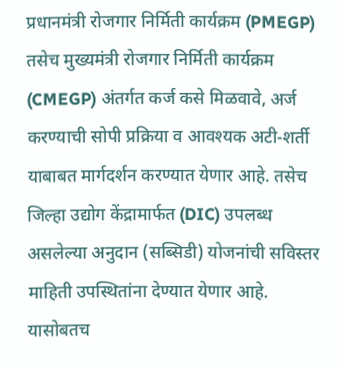प्रधानमंत्री रोजगार निर्मिती कार्यक्रम (PMEGP) तसेच मुख्यमंत्री रोजगार निर्मिती कार्यक्रम (CMEGP) अंतर्गत कर्ज कसे मिळवावे, अर्ज करण्याची सोपी प्रक्रिया व आवश्यक अटी-शर्ती याबाबत मार्गदर्शन करण्यात येणार आहे. तसेच जिल्हा उद्योग केंद्रामार्फत (DIC) उपलब्ध असलेल्या अनुदान (सब्सिडी) योजनांची सविस्तर माहिती उपस्थितांना देण्यात येणार आहे.
यासोबतच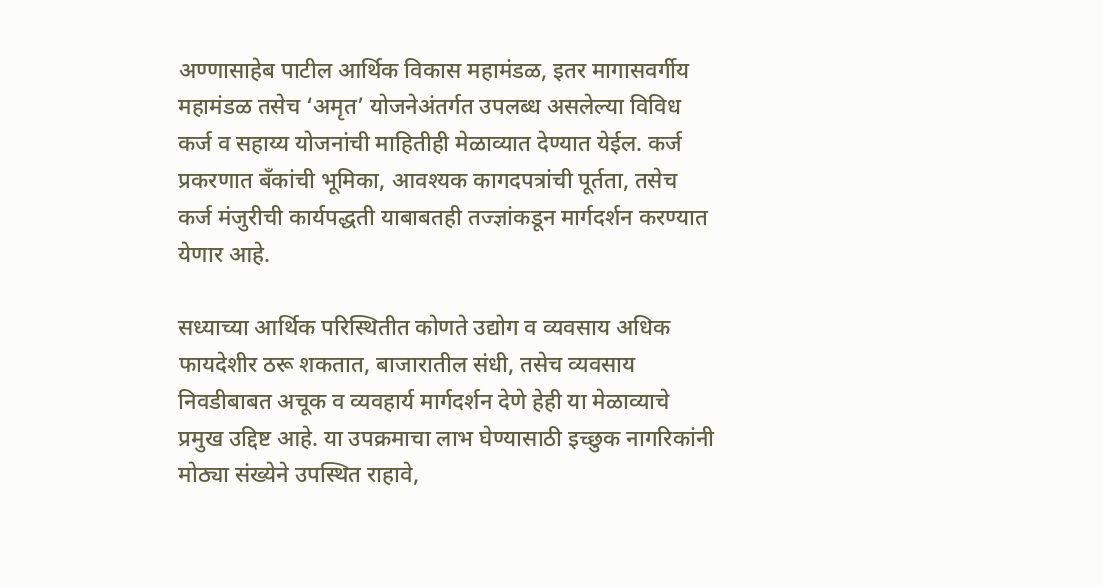अण्णासाहेब पाटील आर्थिक विकास महामंडळ, इतर मागासवर्गीय महामंडळ तसेच ‘अमृत’ योजनेअंतर्गत उपलब्ध असलेल्या विविध कर्ज व सहाय्य योजनांची माहितीही मेळाव्यात देण्यात येईल. कर्ज प्रकरणात बँकांची भूमिका, आवश्यक कागदपत्रांची पूर्तता, तसेच कर्ज मंजुरीची कार्यपद्धती याबाबतही तज्ज्ञांकडून मार्गदर्शन करण्यात येणार आहे.

सध्याच्या आर्थिक परिस्थितीत कोणते उद्योग व व्यवसाय अधिक फायदेशीर ठरू शकतात, बाजारातील संधी, तसेच व्यवसाय निवडीबाबत अचूक व व्यवहार्य मार्गदर्शन देणे हेही या मेळाव्याचे प्रमुख उद्दिष्ट आहे. या उपक्रमाचा लाभ घेण्यासाठी इच्छुक नागरिकांनी मोठ्या संख्येने उपस्थित राहावे,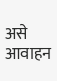असे आवाहन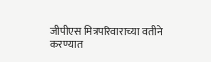जीपीएस मित्रपरिवाराच्या वतीने करण्यात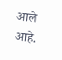आले आहे.